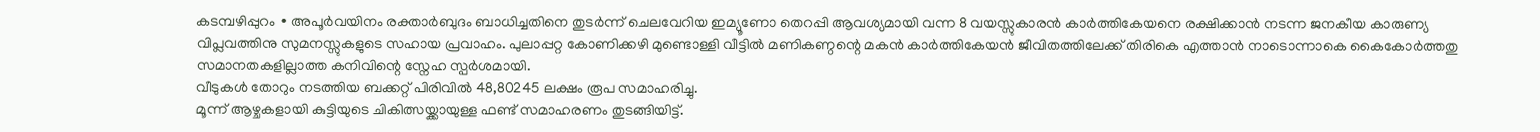കടമ്പഴിപ്പുറം ∙ അപൂർവയിനം രക്താർബുദം ബാധിച്ചതിനെ തുടർന്ന് ചെലവേറിയ ഇമ്യൂണോ തെറപ്പി ആവശ്യമായി വന്ന 8 വയസ്സുകാരൻ കാർത്തികേയനെ രക്ഷിക്കാൻ നടന്ന ജനകീയ കാരുണ്യ വിപ്ലവത്തിനു സുമനസ്സുകളുടെ സഹായ പ്രവാഹം. പുലാപ്പറ്റ കോണിക്കഴി മുണ്ടൊള്ളി വീട്ടിൽ മണികണ്ഠന്റെ മകൻ കാർത്തികേയൻ ജീവിതത്തിലേക്ക് തിരികെ എത്താൻ നാടൊന്നാകെ കൈകോർത്തതു സമാനതകളില്ലാത്ത കനിവിന്റെ സ്നേഹ സ്പർശമായി.
വീടുകൾ തോറും നടത്തിയ ബക്കറ്റ് പിരിവിൽ 48,80245 ലക്ഷം രൂപ സമാഹരിച്ചു.
മൂന്ന് ആഴ്ചകളായി കുട്ടിയുടെ ചികിത്സയ്ക്കായുള്ള ഫണ്ട് സമാഹരണം തുടങ്ങിയിട്ട്.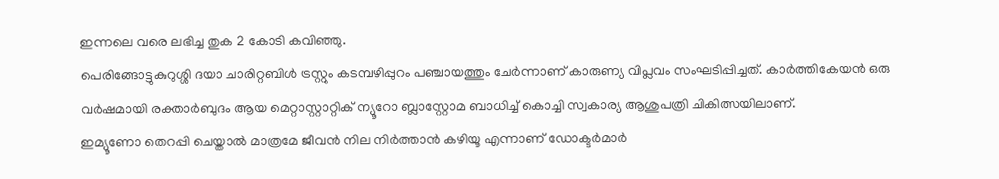ഇന്നലെ വരെ ലഭിച്ച തുക 2 കോടി കവിഞ്ഞു.
പെരിങ്ങോട്ടുകുറുശ്ശി ദയാ ചാരിറ്റബിൾ ട്രസ്റ്റും കടമ്പഴിപ്പുറം പഞ്ചായത്തും ചേർന്നാണ് കാരുണ്യ വിപ്ലവം സംഘടിപ്പിച്ചത്. കാർത്തികേയൻ ഒരു വർഷമായി രക്താർബുദം ആയ മെറ്റാസ്റ്റാറ്റിക് ന്യൂറോ ബ്ലാസ്റ്റോമ ബാധിച്ച് കൊച്ചി സ്വകാര്യ ആശുപത്രി ചികിത്സയിലാണ്.
ഇമ്യൂണോ തെറപ്പി ചെയ്താൽ മാത്രമേ ജീവൻ നില നിർത്താൻ കഴിയൂ എന്നാണ് ഡോക്ടർമാർ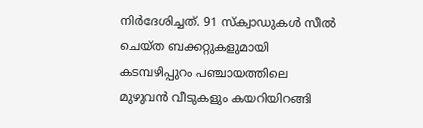നിർദേശിച്ചത്. 91 സ്ക്വാഡുകൾ സീൽ ചെയ്ത ബക്കറ്റുകളുമായി കടമ്പഴിപ്പുറം പഞ്ചായത്തിലെ മുഴുവൻ വീടുകളും കയറിയിറങ്ങി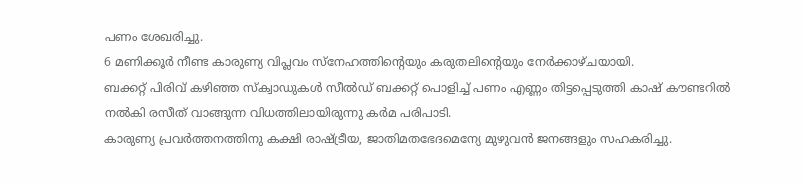പണം ശേഖരിച്ചു.
6 മണിക്കൂർ നീണ്ട കാരുണ്യ വിപ്ലവം സ്നേഹത്തിന്റെയും കരുതലിന്റെയും നേർക്കാഴ്ചയായി.
ബക്കറ്റ് പിരിവ് കഴിഞ്ഞ സ്ക്വാഡുകൾ സീൽഡ് ബക്കറ്റ് പൊളിച്ച് പണം എണ്ണം തിട്ടപ്പെടുത്തി കാഷ് കൗണ്ടറിൽ നൽകി രസീത് വാങ്ങുന്ന വിധത്തിലായിരുന്നു കർമ പരിപാടി.
കാരുണ്യ പ്രവർത്തനത്തിനു കക്ഷി രാഷ്ട്രീയ, ജാതിമതഭേദമെന്യേ മുഴുവൻ ജനങ്ങളും സഹകരിച്ചു.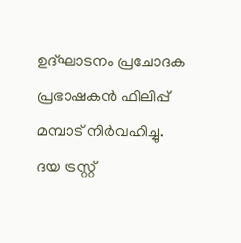ഉദ്ഘാടനം പ്രചോദക പ്രഭാഷകൻ ഫിലിപ്പ് മമ്പാട് നിർവഹിച്ചു.
ദയ ട്രസ്റ്റ്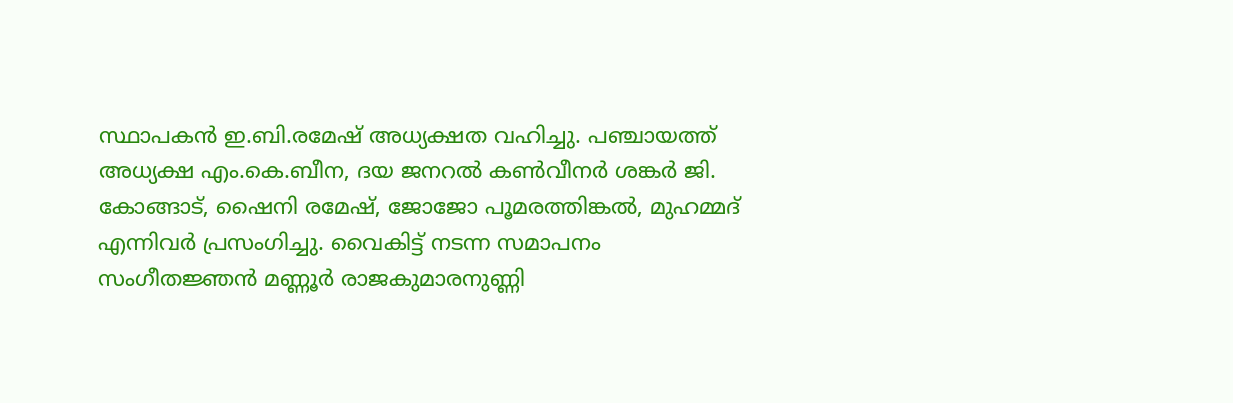സ്ഥാപകൻ ഇ.ബി.രമേഷ് അധ്യക്ഷത വഹിച്ചു. പഞ്ചായത്ത് അധ്യക്ഷ എം.കെ.ബീന, ദയ ജനറൽ കൺവീനർ ശങ്കർ ജി.
കോങ്ങാട്, ഷൈനി രമേഷ്, ജോജോ പൂമരത്തിങ്കൽ, മുഹമ്മദ് എന്നിവർ പ്രസംഗിച്ചു. വൈകിട്ട് നടന്ന സമാപനം സംഗീതജ്ഞൻ മണ്ണൂർ രാജകുമാരനുണ്ണി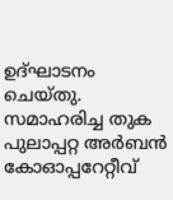ഉദ്ഘാടനം ചെയ്തു.
സമാഹരിച്ച തുക പുലാപ്പറ്റ അർബൻ കോഓപ്പറേറ്റീവ്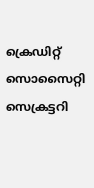ക്രെഡിറ്റ് സൊസൈറ്റി സെക്രട്ടറി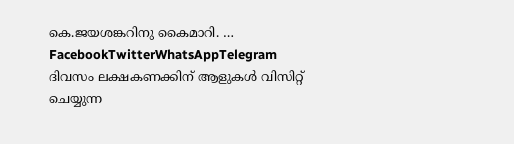കെ.ജയശങ്കറിനു കൈമാറി. … FacebookTwitterWhatsAppTelegram
ദിവസം ലക്ഷകണക്കിന് ആളുകൾ വിസിറ്റ് ചെയ്യുന്ന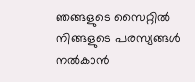ഞങ്ങളുടെ സൈറ്റിൽ നിങ്ങളുടെ പരസ്യങ്ങൾ നൽകാൻ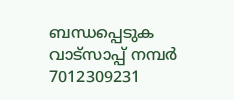ബന്ധപ്പെടുക വാട്സാപ്പ് നമ്പർ 7012309231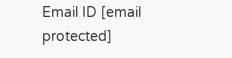Email ID [email protected]